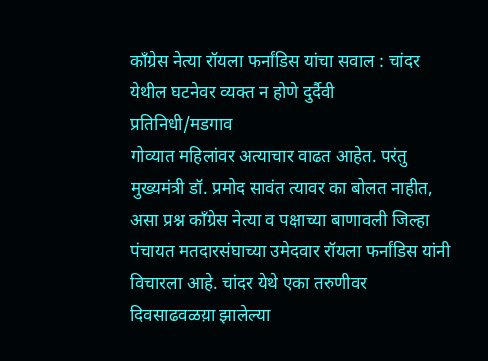काँग्रेस नेत्या रॉयला फर्नांडिस यांचा सवाल : चांदर येथील घटनेवर व्यक्त न होणे दुर्दैवी
प्रतिनिधी/मडगाव
गोव्यात महिलांवर अत्याचार वाढत आहेत. परंतु मुख्यमंत्री डॉ. प्रमोद सावंत त्यावर का बोलत नाहीत, असा प्रश्न काँग्रेस नेत्या व पक्षाच्या बाणावली जिल्हा पंचायत मतदारसंघाच्या उमेदवार रॉयला फर्नांडिस यांनी विचारला आहे. चांदर येथे एका तरुणीवर दिवसाढवळय़ा झालेल्या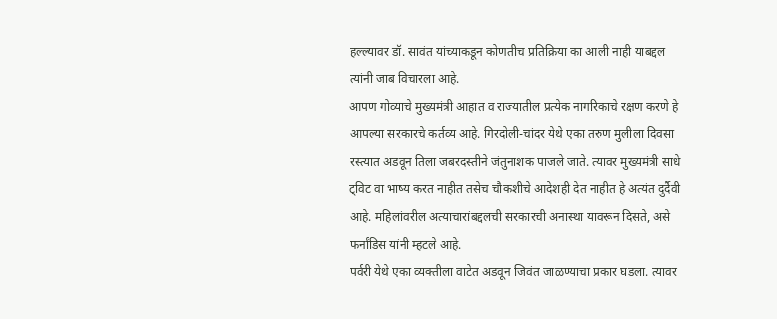हल्ल्यावर डॉ. सावंत यांच्याकडून कोणतीच प्रतिक्रिया का आली नाही याबद्दल त्यांनी जाब विचारला आहे.
आपण गोव्याचे मुख्यमंत्री आहात व राज्यातील प्रत्येक नागरिकाचे रक्षण करणे हे आपल्या सरकारचे कर्तव्य आहे. गिरदोली-चांदर येथे एका तरुण मुलीला दिवसा रस्त्यात अडवून तिला जबरदस्तीने जंतुनाशक पाजले जाते. त्यावर मुख्यमंत्री साधे ट्विट वा भाष्य करत नाहीत तसेच चौकशीचे आदेशही देत नाहीत हे अत्यंत दुर्दैवी आहे. महिलांवरील अत्याचारांबद्दलची सरकारची अनास्था यावरून दिसते, असे फर्नांडिस यांनी म्हटले आहे.
पर्वरी येथे एका व्यक्तीला वाटेत अडवून जिवंत जाळण्याचा प्रकार घडला. त्यावर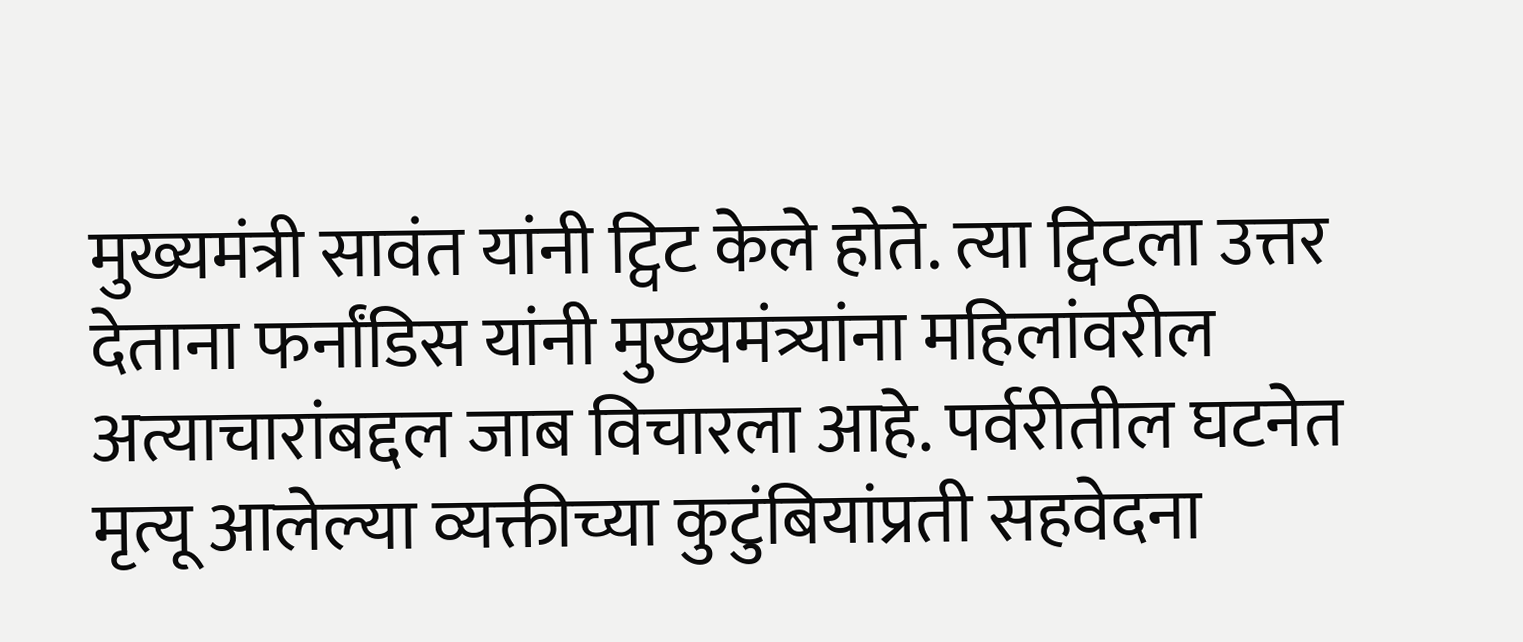मुख्यमंत्री सावंत यांनी ट्विट केले होते. त्या ट्विटला उत्तर देताना फर्नांडिस यांनी मुख्यमंत्र्यांना महिलांवरील अत्याचारांबद्दल जाब विचारला आहे. पर्वरीतील घटनेत मृत्यू आलेल्या व्यक्तीच्या कुटुंबियांप्रती सहवेदना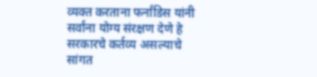व्यक्त करताना फर्नांडिस यांनी सर्वांना योग्य संरक्षण देणे हे सरकारचे कर्तव्य असल्याचे सांगत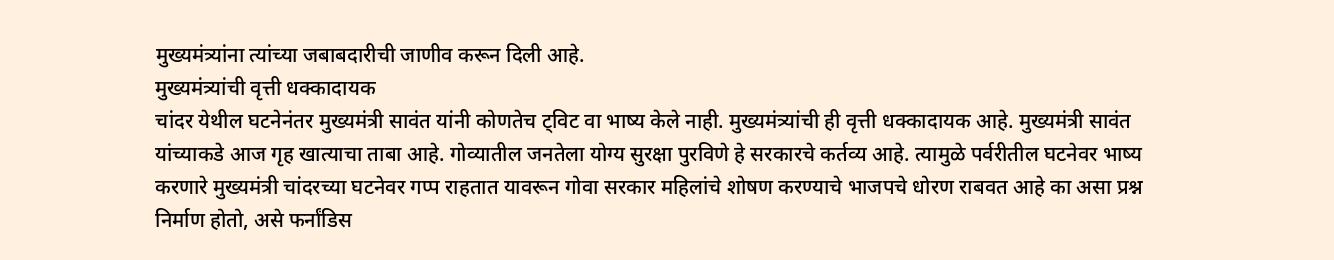मुख्यमंत्र्यांना त्यांच्या जबाबदारीची जाणीव करून दिली आहे.
मुख्यमंत्र्यांची वृत्ती धक्कादायक
चांदर येथील घटनेनंतर मुख्यमंत्री सावंत यांनी कोणतेच ट्विट वा भाष्य केले नाही. मुख्यमंत्र्यांची ही वृत्ती धक्कादायक आहे. मुख्यमंत्री सावंत यांच्याकडे आज गृह खात्याचा ताबा आहे. गोव्यातील जनतेला योग्य सुरक्षा पुरविणे हे सरकारचे कर्तव्य आहे. त्यामुळे पर्वरीतील घटनेवर भाष्य करणारे मुख्यमंत्री चांदरच्या घटनेवर गप्प राहतात यावरून गोवा सरकार महिलांचे शोषण करण्याचे भाजपचे धोरण राबवत आहे का असा प्रश्न निर्माण होतो, असे फर्नांडिस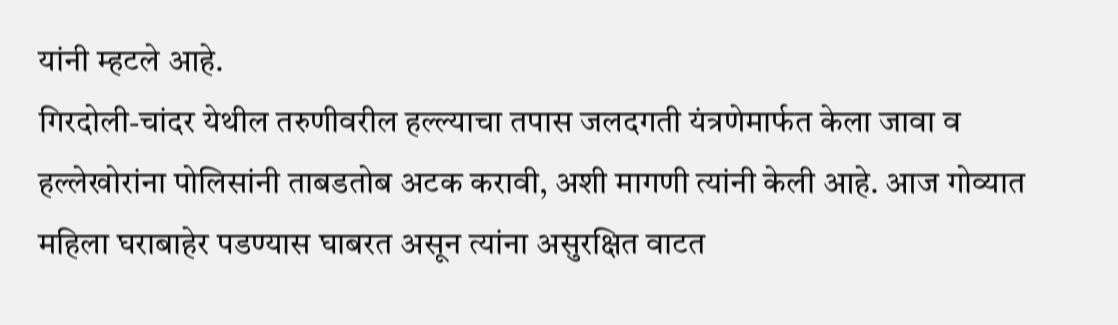यांनी म्हटले आहे.
गिरदोली-चांदर येथील तरुणीवरील हल्ल्याचा तपास जलदगती यंत्रणेमार्फत केला जावा व हल्लेखोरांना पोलिसांनी ताबडतोब अटक करावी, अशी मागणी त्यांनी केली आहे. आज गोव्यात महिला घराबाहेर पडण्यास घाबरत असून त्यांना असुरक्षित वाटत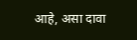आहे, असा दावा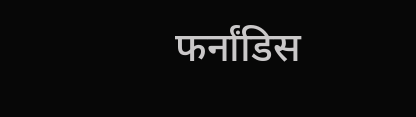फर्नांडिस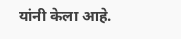यांनी केला आहे.